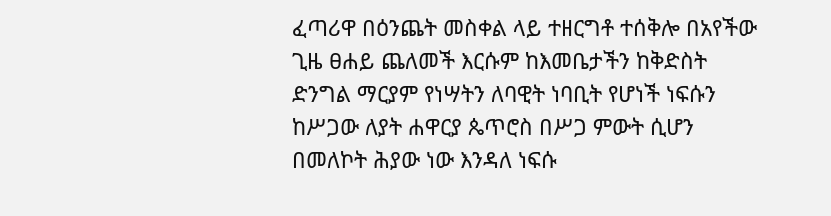ፈጣሪዋ በዕንጨት መስቀል ላይ ተዘርግቶ ተሰቅሎ በአየችው ጊዜ ፀሐይ ጨለመች እርሱም ከእመቤታችን ከቅድስት ድንግል ማርያም የነሣትን ለባዊት ነባቢት የሆነች ነፍሱን ከሥጋው ለያት ሐዋርያ ጴጥሮስ በሥጋ ምውት ሲሆን በመለኮት ሕያው ነው እንዳለ ነፍሱ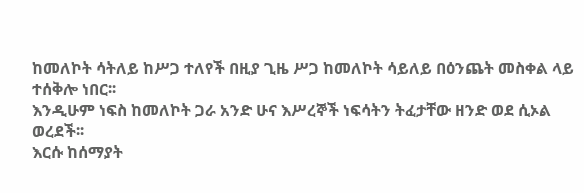ከመለኮት ሳትለይ ከሥጋ ተለየች በዚያ ጊዜ ሥጋ ከመለኮት ሳይለይ በዕንጨት መስቀል ላይ ተሰቅሎ ነበር፡፡
እንዲሁም ነፍስ ከመለኮት ጋራ አንድ ሁና እሥረኞች ነፍሳትን ትፈታቸው ዘንድ ወደ ሲኦል ወረደች፡፡
እርሱ ከሰማያት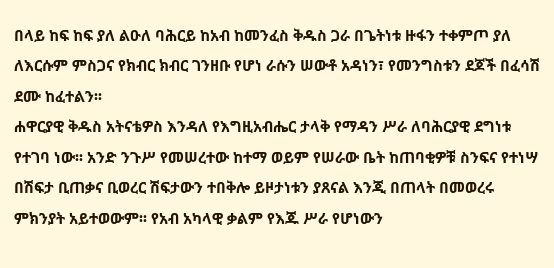በላይ ከፍ ከፍ ያለ ልዑለ ባሕርይ ከአብ ከመንፈስ ቅዱስ ጋራ በጌትነቱ ዙፋን ተቀምጦ ያለ ለእርሱም ምስጋና የክብር ክብር ገንዘቡ የሆነ ራሱን ሠውቶ አዳነን፣ የመንግስቱን ደጆች በፈሳሽ ደሙ ከፈተልን፡፡
ሐዋርያዊ ቅዱስ አትናቴዎስ እንዳለ የእግዚአብሔር ታላቅ የማዳን ሥራ ለባሕርያዊ ደግነቱ የተገባ ነው፡፡ አንድ ንጉሥ የመሠረተው ከተማ ወይም የሠራው ቤት ከጠባቂዎቹ ስንፍና የተነሣ በሽፍታ ቢጠቃና ቢወረር ሽፍታውን ተበቅሎ ይዞታነቱን ያጸናል እንጂ በጠላት በመወረሩ ምክንያት አይተወውም፡፡ የአብ አካላዊ ቃልም የእጁ ሥራ የሆነውን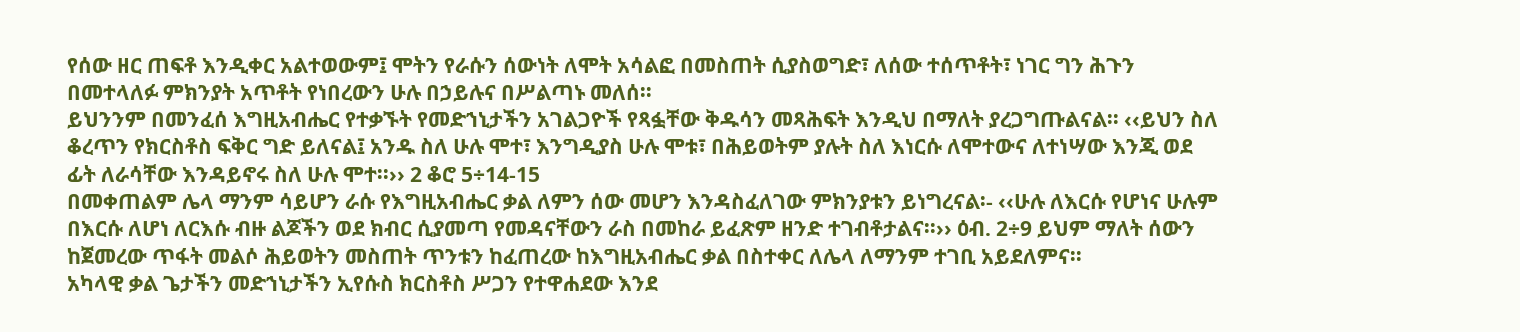የሰው ዘር ጠፍቶ እንዲቀር አልተወውም፤ ሞትን የራሱን ሰውነት ለሞት አሳልፎ በመስጠት ሲያስወግድ፣ ለሰው ተሰጥቶት፣ ነገር ግን ሕጉን በመተላለፉ ምክንያት አጥቶት የነበረውን ሁሉ በኃይሉና በሥልጣኑ መለሰ፡፡
ይህንንም በመንፈሰ እግዚአብሔር የተቃኙት የመድኀኒታችን አገልጋዮች የጻፏቸው ቅዱሳን መጻሕፍት እንዲህ በማለት ያረጋግጡልናል፡፡ ‹‹ይህን ስለ ቆረጥን የክርስቶስ ፍቅር ግድ ይለናል፤ አንዱ ስለ ሁሉ ሞተ፣ እንግዲያስ ሁሉ ሞቱ፣ በሕይወትም ያሉት ስለ እነርሱ ለሞተውና ለተነሣው እንጂ ወደ ፊት ለራሳቸው እንዳይኖሩ ስለ ሁሉ ሞተ፡፡›› 2 ቆሮ 5÷14-15
በመቀጠልም ሌላ ማንም ሳይሆን ራሱ የእግዚአብሔር ቃል ለምን ሰው መሆን እንዳስፈለገው ምክንያቱን ይነግረናል፡- ‹‹ሁሉ ለእርሱ የሆነና ሁሉም በእርሱ ለሆነ ለርእሱ ብዙ ልጆችን ወደ ክብር ሲያመጣ የመዳናቸውን ራስ በመከራ ይፈጽም ዘንድ ተገብቶታልና፡፡›› ዕብ. 2÷9 ይህም ማለት ሰውን ከጀመረው ጥፋት መልሶ ሕይወትን መስጠት ጥንቱን ከፈጠረው ከእግዚአብሔር ቃል በስተቀር ለሌላ ለማንም ተገቢ አይደለምና፡፡
አካላዊ ቃል ጌታችን መድኀኒታችን ኢየሱስ ክርስቶስ ሥጋን የተዋሐደው እንደ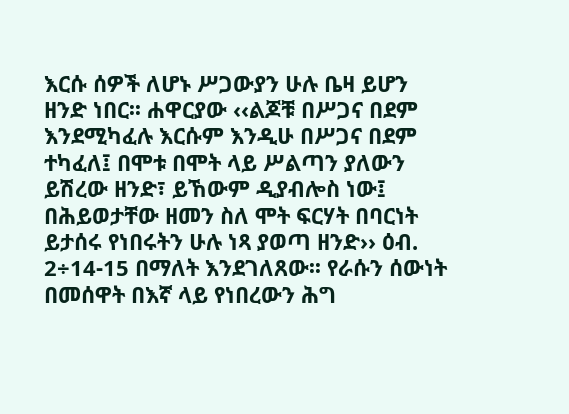እርሱ ሰዎች ለሆኑ ሥጋውያን ሁሉ ቤዛ ይሆን ዘንድ ነበር፡፡ ሐዋርያው ‹‹ልጆቹ በሥጋና በደም እንደሚካፈሉ እርሱም እንዲሁ በሥጋና በደም ተካፈለ፤ በሞቱ በሞት ላይ ሥልጣን ያለውን ይሽረው ዘንድ፣ ይኸውም ዲያብሎስ ነው፤ በሕይወታቸው ዘመን ስለ ሞት ፍርሃት በባርነት ይታሰሩ የነበሩትን ሁሉ ነጻ ያወጣ ዘንድ›› ዕብ. 2÷14-15 በማለት እንደገለጸው፡፡ የራሱን ሰውነት በመሰዋት በእኛ ላይ የነበረውን ሕግ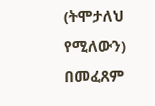(ትሞታለህ የሚለውን) በመፈጸም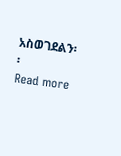አስወገደልን፡፡
Read more